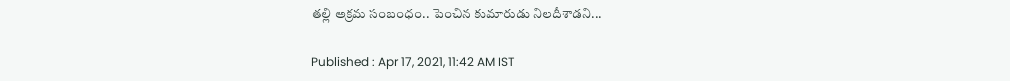తల్లి అక్రమ సంబంధం.. పెంచిన కుమారుడు నిలదీశాడని...

Published : Apr 17, 2021, 11:42 AM IST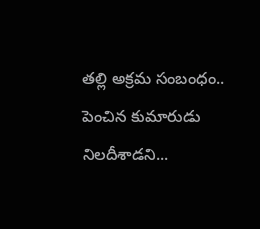తల్లి అక్రమ సంబంధం.. పెంచిన కుమారుడు నిలదీశాడని...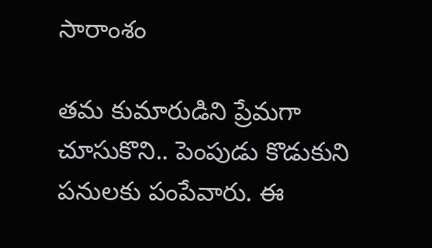సారాంశం

తమ కుమారుడిని ప్రేమగా చూసుకొని.. పెంపుడు కొడుకుని పనులకు పంపేవారు. ఈ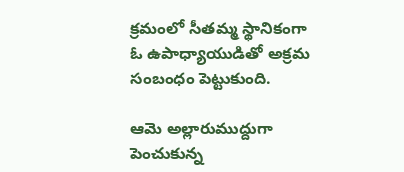క్రమంలో సీతమ్మ స్థానికంగా ఓ ఉపాధ్యాయుడితో అక్రమ సంబంధం పెట్టుకుంది.

ఆమె అల్లారుముద్దుగా పెంచుకున్న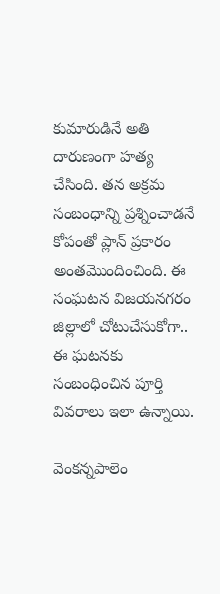కుమారుడినే అతి దారుణంగా హత్య చేసింది. తన అక్రమ సంబంధాన్ని ప్రశ్నించాడనే కోపంతో ప్లాన్ ప్రకారం అంతమొందించింది. ఈ సంఘటన విజయనగరం జిల్లాలో చోటుచేసుకోగా.. ఈ ఘటనకు సంబంధించిన పూర్తి వివరాలు ఇలా ఉన్నాయి.

వెంకన్నపాలెం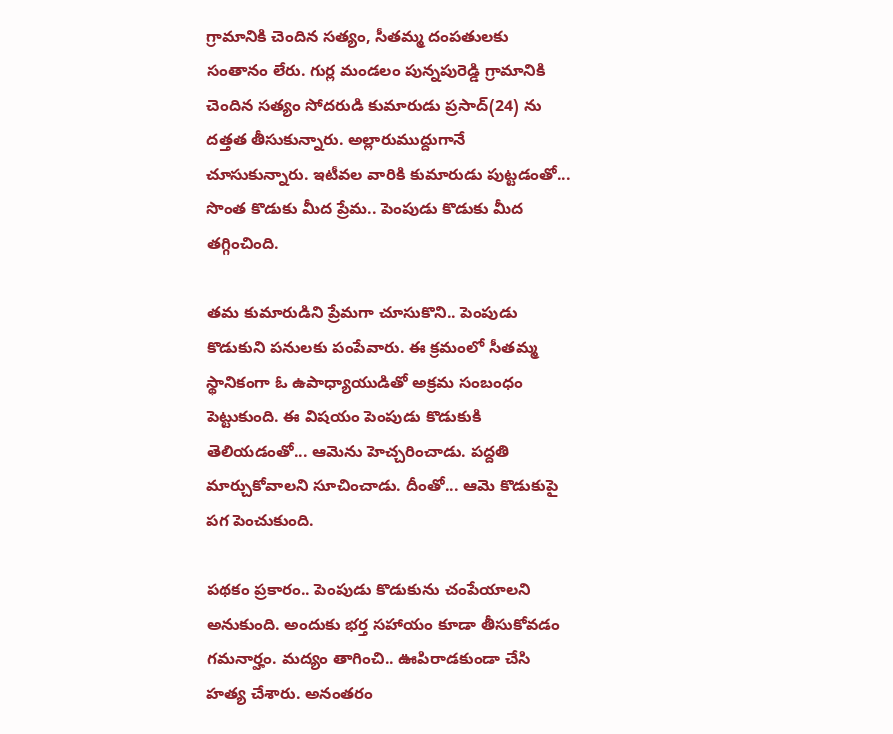గ్రామానికి చెందిన సత్యం, సీతమ్మ దంపతులకు సంతానం లేరు. గుర్ల మండలం పున్నపురెడ్డి గ్రామానికి చెందిన సత్యం సోదరుడి కుమారుడు ప్రసాద్(24) ను దత్తత తీసుకున్నారు. అల్లారుముద్దుగానే చూసుకున్నారు. ఇటీవల వారికి కుమారుడు పుట్టడంతో... సొంత కొడుకు మీద ప్రేమ.. పెంపుడు కొడుకు మీద తగ్గించింది.

తమ కుమారుడిని ప్రేమగా చూసుకొని.. పెంపుడు కొడుకుని పనులకు పంపేవారు. ఈ క్రమంలో సీతమ్మ స్థానికంగా ఓ ఉపాధ్యాయుడితో అక్రమ సంబంధం పెట్టుకుంది. ఈ విషయం పెంపుడు కొడుకుకి తెలియడంతో... ఆమెను హెచ్చరించాడు. పద్దతి మార్చుకోవాలని సూచించాడు. దీంతో... ఆమె కొడుకుపై పగ పెంచుకుంది.

పథకం ప్రకారం.. పెంపుడు కొడుకును చంపేయాలని అనుకుంది. అందుకు భర్త సహాయం కూడా తీసుకోవడం గమనార్హం. మద్యం తాగించి.. ఊపిరాడకుండా చేసి హత్య చేశారు. అనంతరం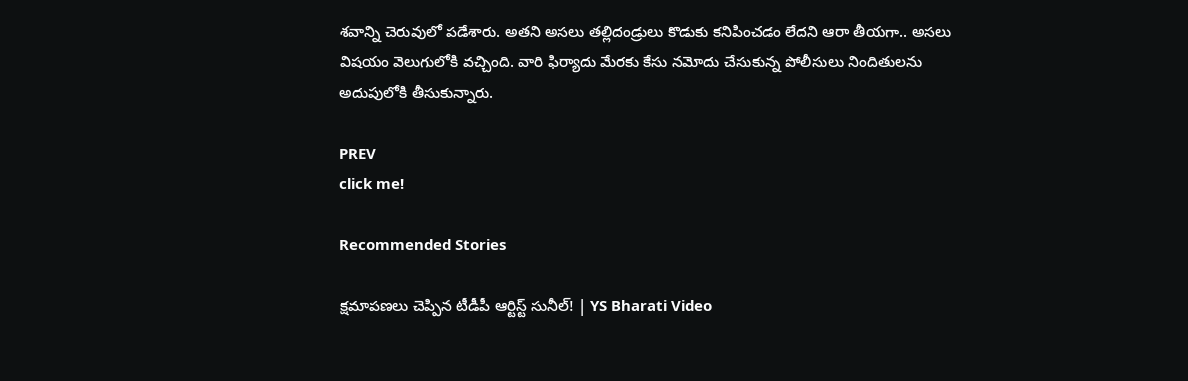శవాన్ని చెరువులో పడేశారు. అతని అసలు తల్లిదండ్రులు కొడుకు కనిపించడం లేదని ఆరా తీయగా.. అసలు విషయం వెలుగులోకి వచ్చింది. వారి ఫిర్యాదు మేరకు కేసు నమోదు చేసుకున్న పోలీసులు నిందితులను అదుపులోకి తీసుకున్నారు.

PREV
click me!

Recommended Stories

క్షమాపణలు చెప్పిన టీడీపీ ఆర్టిస్ట్ సునీల్! | YS Bharati Video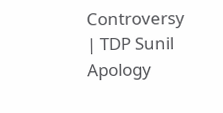Controversy | TDP Sunil Apology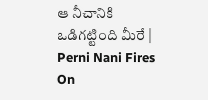ఆ నీచానికి ఒడిగట్టింది మీరే | Perni Nani Fires On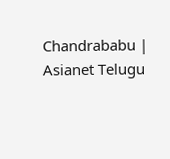Chandrababu | Asianet Telugu